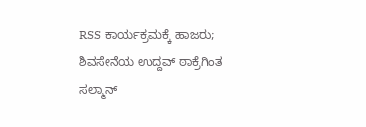RSS ಕಾರ್ಯಕ್ರಮಕ್ಕೆ ಹಾಜರು; ಶಿವಸೇನೆಯ ಉದ್ದವ್ ಠಾಕ್ರೆಗಿಂತ ಸಲ್ಮಾನ್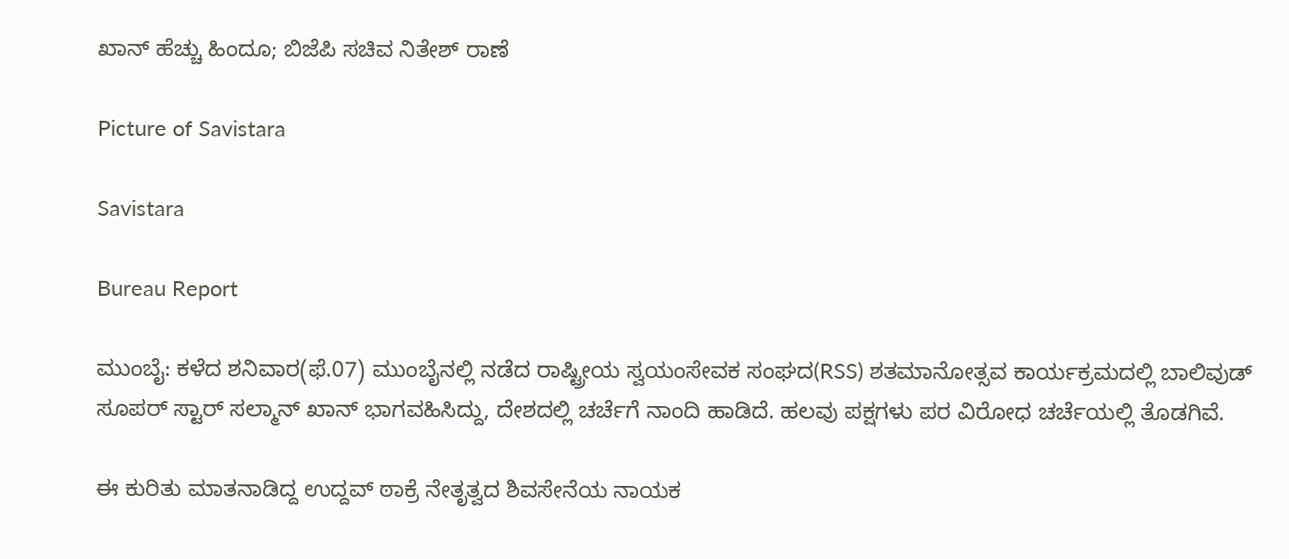ಖಾನ್ ಹೆಚ್ಚು ಹಿಂದೂ; ಬಿಜೆಪಿ ಸಚಿವ ನಿತೇಶ್ ರಾಣೆ

Picture of Savistara

Savistara

Bureau Report

ಮುಂಬೈ: ಕಳೆದ ಶನಿವಾರ(ಫೆ.07) ಮುಂಬೈನಲ್ಲಿ ನಡೆದ ರಾಷ್ಟ್ರೀಯ ಸ್ವಯಂಸೇವಕ ಸಂಘದ(RSS) ಶತಮಾನೋತ್ಸವ ಕಾರ್ಯಕ್ರಮದಲ್ಲಿ ಬಾಲಿವುಡ್ ಸೂಪರ್ ಸ್ಟಾರ್ ಸಲ್ಮಾನ್ ಖಾನ್ ಭಾಗವಹಿಸಿದ್ದು, ದೇಶದಲ್ಲಿ ಚರ್ಚೆಗೆ ನಾಂದಿ ಹಾಡಿದೆ. ಹಲವು ಪಕ್ಷಗಳು ಪರ ವಿರೋಧ ಚರ್ಚೆಯಲ್ಲಿ ತೊಡಗಿವೆ.

ಈ ಕುರಿತು ಮಾತನಾಡಿದ್ದ ಉದ್ದವ್ ಠಾಕ್ರೆ ನೇತೃತ್ವದ ಶಿವಸೇನೆಯ ನಾಯಕ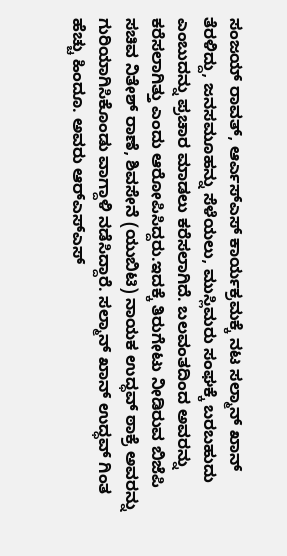ಸಂಜಯ್ ರಾವತ್, ಆರ್ಎಸ್ಎಸ್ ಕಾರ್ಯಕ್ರಮಕ್ಕೆ ನಟ ಸಲ್ಮಾನ್ ಖಾನ್ ತೆರಳಿದ್ದು, ಜನಸಮೂಹನ್ನು ಸೆಳೆಯಲು, ಮುಸ್ಲಿಮರು ಸಂಘಕ್ಕೆ ಬರಬಹುದು ಎಂಬುದನ್ನು ಪ್ರಚಾರ ಮಾಡಲು ಕರೆಸಲಾಗಿದೆ. ಬಲವಂತದಿಂದ ಅವರನ್ನು ಕರೆಸಲಾಗಿತ್ತು ಎಂದು ಆರೋಪಿಸಿದ್ದರು.ಇದಕ್ಕೆ ತಿರುಗೇಟು ನೀಡಿರುವ ಬಿಜೆಪಿ ಸಚಿವ ನಿತೇಶ್ ರಾಣೆ, ಶಿವಸೇನೆ (ಯುಬಿಟಿ) ನಾಯಕ ಉದ್ಧವ್ ಠಾಕ್ರೆ ಅವರನ್ನು ಗುರಿಯಾಗಿಸಿಕೊಂಡು ವಾಗ್ದಾಳಿ ನಡೆಸಿದ್ದಾರೆ. ಸಲ್ಮಾನ್ ಖಾನ್ ಉದ್ಧವ್ ಗಿಂತ ಹೆಚ್ಚು ಹಿಂದೂ. ಅವರು ಆರ್‌ಎಸ್‌ಎಸ್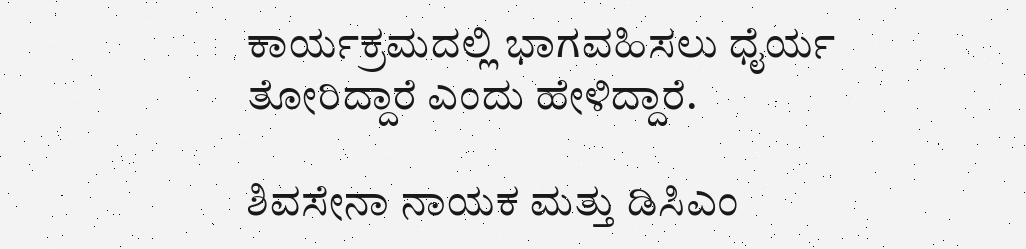ಕಾರ್ಯಕ್ರಮದಲ್ಲಿ ಭಾಗವಹಿಸಲು ಧೈರ್ಯ ತೋರಿದ್ದಾರೆ ಎಂದು ಹೇಳಿದ್ದಾರೆ.

ಶಿವಸೇನಾ ನಾಯಕ ಮತ್ತು ಡಿಸಿಎಂ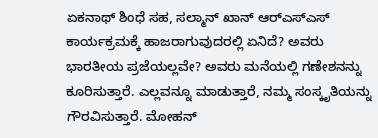ಏಕನಾಥ್ ಶಿಂಧೆ ಸಹ, ಸಲ್ಮಾನ್ ಖಾನ್ ಆರ್‌ಎಸ್‌ಎಸ್ ಕಾರ್ಯಕ್ರಮಕ್ಕೆ ಹಾಜರಾಗುವುದರಲ್ಲಿ ಏನಿದೆ? ಅವರು ಭಾರತೀಯ ಪ್ರಜೆಯಲ್ಲವೇ? ಅವರು ಮನೆಯಲ್ಲಿ ಗಣೇಶನನ್ನು ಕೂರಿಸುತ್ತಾರೆ. ಎಲ್ಲವನ್ನೂ ಮಾಡುತ್ತಾರೆ, ನಮ್ಮ ಸಂಸ್ಕೃತಿಯನ್ನು ಗೌರವಿಸುತ್ತಾರೆ. ಮೋಹನ್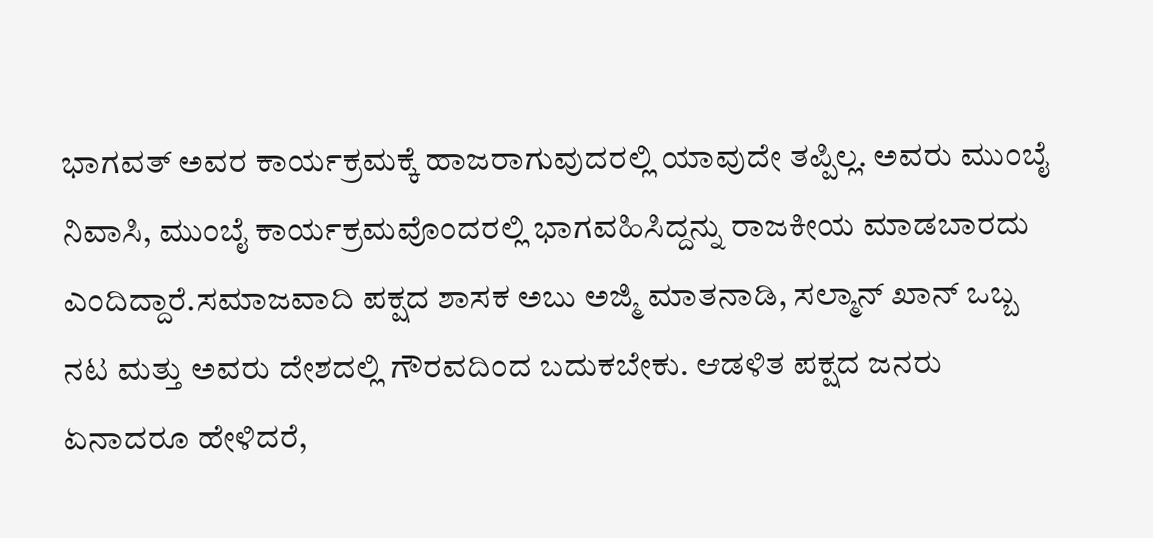ಭಾಗವತ್ ಅವರ ಕಾರ್ಯಕ್ರಮಕ್ಕೆ ಹಾಜರಾಗುವುದರಲ್ಲಿ ಯಾವುದೇ ತಪ್ಪಿಲ್ಲ. ಅವರು ಮುಂಬೈ ನಿವಾಸಿ, ಮುಂಬೈ ಕಾರ್ಯಕ್ರಮವೊಂದರಲ್ಲಿ ಭಾಗವಹಿಸಿದ್ದನ್ನು ರಾಜಕೀಯ ಮಾಡಬಾರದು ಎಂದಿದ್ದಾರೆ.ಸಮಾಜವಾದಿ ಪಕ್ಷದ ಶಾಸಕ ಅಬು ಅಜ್ಮಿ ಮಾತನಾಡಿ, ಸಲ್ಮಾನ್ ಖಾನ್ ಒಬ್ಬ ನಟ ಮತ್ತು ಅವರು ದೇಶದಲ್ಲಿ ಗೌರವದಿಂದ ಬದುಕಬೇಕು. ಆಡಳಿತ ಪಕ್ಷದ ಜನರು ಏನಾದರೂ ಹೇಳಿದರೆ,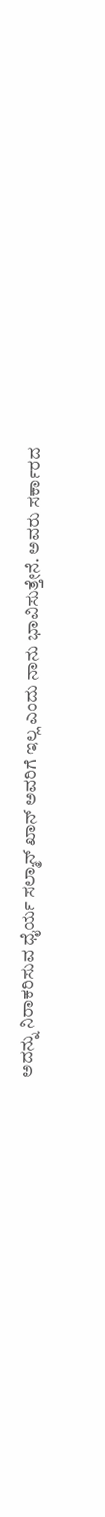ಅದನ್ನು ನಿರಾಕರಿಸುವ ಧೈರ್ಯ ಸಲ್ಮಾನ್ ಖಾನ್ ಅವರಿಗೆ ಇಲ್ಲ ಎಂದು ನಾನು ಭಾವಿಸುತ್ತೇನೆ. ಅವರು ಸರ್ಕಾರದ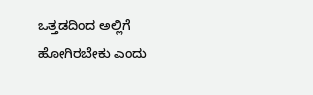ಒತ್ತಡದಿಂದ ಅಲ್ಲಿಗೆ ಹೋಗಿರಬೇಕು ಎಂದು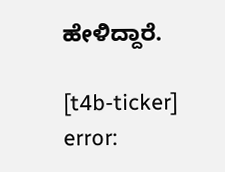ಹೇಳಿದ್ದಾರೆ.

[t4b-ticker]
error: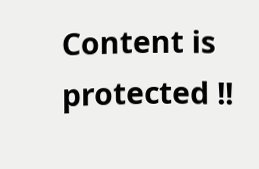Content is protected !!